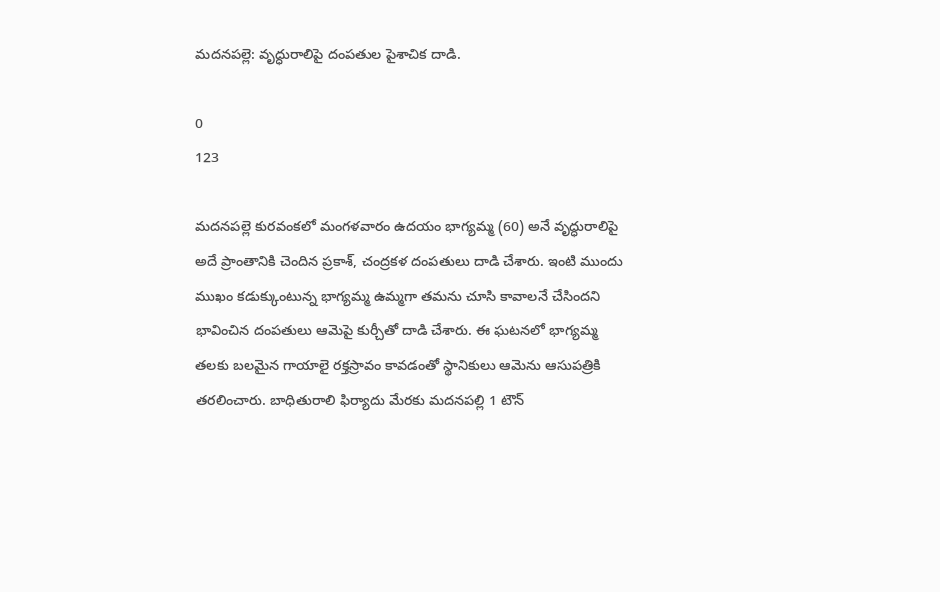మదనపల్లె: వృద్ధురాలిపై దంపతుల పైశాచిక దాడి.

0
123

మదనపల్లె కురవంకలో మంగళవారం ఉదయం భాగ్యమ్మ (60) అనే వృద్ధురాలిపై అదే ప్రాంతానికి చెందిన ప్రకాశ్, చంద్రకళ దంపతులు దాడి చేశారు. ఇంటి ముందు ముఖం కడుక్కుంటున్న భాగ్యమ్మ ఉమ్మగా తమను చూసి కావాలనే చేసిందని భావించిన దంపతులు ఆమెపై కుర్చీతో దాడి చేశారు. ఈ ఘటనలో భాగ్యమ్మ తలకు బలమైన గాయాలై రక్తస్రావం కావడంతో స్థానికులు ఆమెను ఆసుపత్రికి తరలించారు. బాధితురాలి ఫిర్యాదు మేరకు మదనపల్లి 1 టౌన్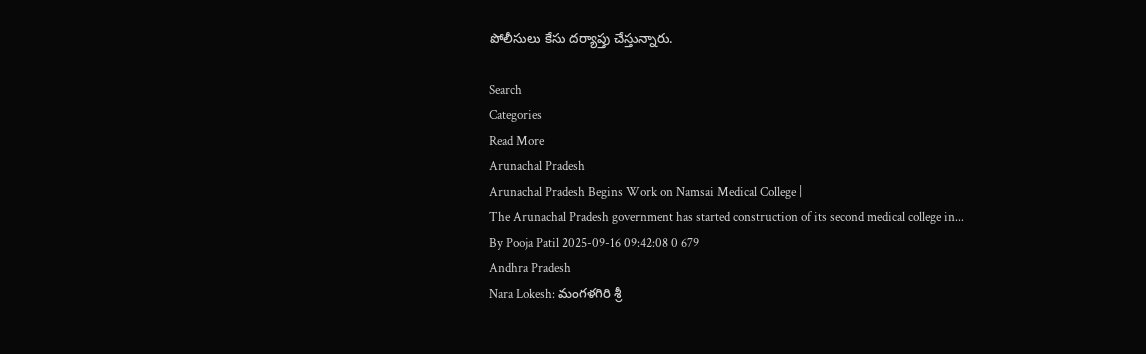పోలీసులు కేసు దర్యాప్తు చేస్తున్నారు.

Search
Categories
Read More
Arunachal Pradesh
Arunachal Pradesh Begins Work on Namsai Medical College |
The Arunachal Pradesh government has started construction of its second medical college in...
By Pooja Patil 2025-09-16 09:42:08 0 679
Andhra Pradesh
Nara Lokesh: మంగళగిరి శ్రీ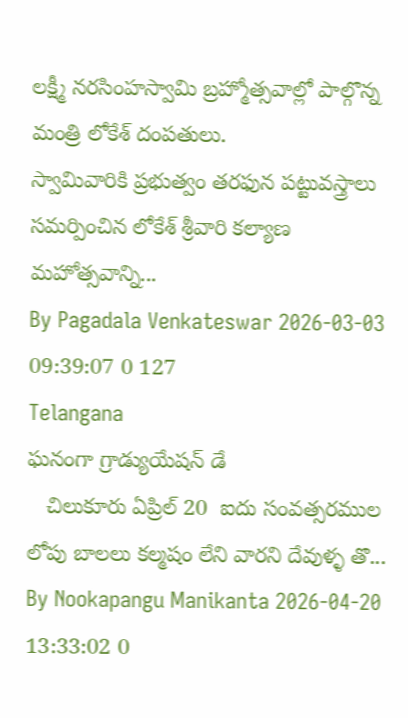లక్ష్మీ నరసింహస్వామి బ్రహ్మోత్సవాల్లో పాల్గొన్న మంత్రి లోకేశ్ దంప‌తులు.
స్వామివారికి ప్రభుత్వం తరఫున పట్టువస్త్రాలు సమర్పించిన లోకేశ్‌ శ్రీవారి కల్యాణ మహోత్సవాన్ని...
By Pagadala Venkateswar 2026-03-03 09:39:07 0 127
Telangana
ఘనంగా గ్రాడ్యుయేషన్ డే
   చిలుకూరు ఏప్రిల్ 20  ఐదు సంవత్సరముల లోపు బాలలు కల్మషం లేని వారని దేవుళ్ళ తొ...
By Nookapangu Manikanta 2026-04-20 13:33:02 0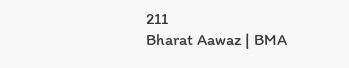211
Bharat Aawaz | BMA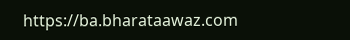https://ba.bharataawaz.com